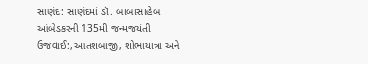સાણંદ: સાણંદમાં ડૉ. બાબાસાહેબ આંબેડકરની 135મી જન્મજયંતી ઉજવાઈ:,આતશબાજી, શોભાયાત્રા અને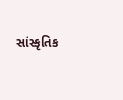સાંસ્કૃતિક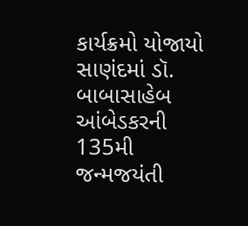કાર્યક્રમો યોજાયો
સાણંદમાં ડૉ. બાબાસાહેબ આંબેડકરની 135મી જન્મજયંતી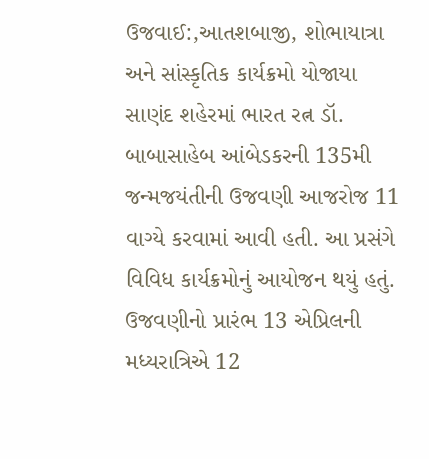ઉજવાઈ:,આતશબાજી, શોભાયાત્રા અને સાંસ્કૃતિક કાર્યક્રમો યોજાયા સાણંદ શહેરમાં ભારત રત્ન ડૉ. બાબાસાહેબ આંબેડકરની 135મી જન્મજયંતીની ઉજવણી આજરોજ 11 વાગ્યે કરવામાં આવી હતી. આ પ્રસંગે વિવિધ કાર્યક્રમોનું આયોજન થયું હતું. ઉજવણીનો પ્રારંભ 13 એપ્રિલની મધ્યરાત્રિએ 12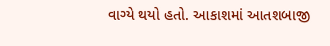વાગ્યે થયો હતો. આકાશમાં આતશબાજી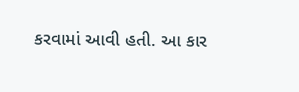કરવામાં આવી હતી. આ કાર